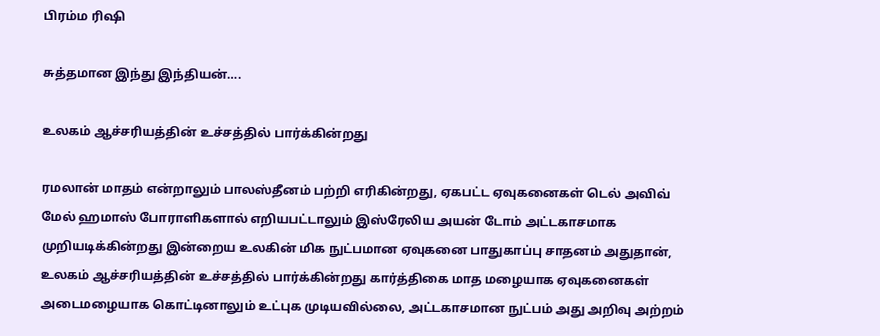பிரம்ம ரிஷி

சுத்தமான இந்து இந்தியன்….

உலகம் ஆச்சரியத்தின் உச்சத்தில் பார்க்கின்றது

ரமலான் மாதம் என்றாலும் பாலஸ்தீனம் பற்றி எரிகின்றது, ஏகபட்ட ஏவுகனைகள் டெல் அவிவ் மேல் ஹமாஸ் போராளிகளால் எறியபட்டாலும் இஸ்ரேலிய அயன் டோம் அட்டகாசமாக முறியடிக்கின்றது இன்றைய உலகின் மிக நுட்பமான ஏவுகனை பாதுகாப்பு சாதனம் அதுதான், உலகம் ஆச்சரியத்தின் உச்சத்தில் பார்க்கின்றது கார்த்திகை மாத மழையாக ஏவுகனைகள் அடைமழையாக கொட்டினாலும் உட்புக முடியவில்லை, அட்டகாசமான நுட்பம் அது அறிவு அற்றம்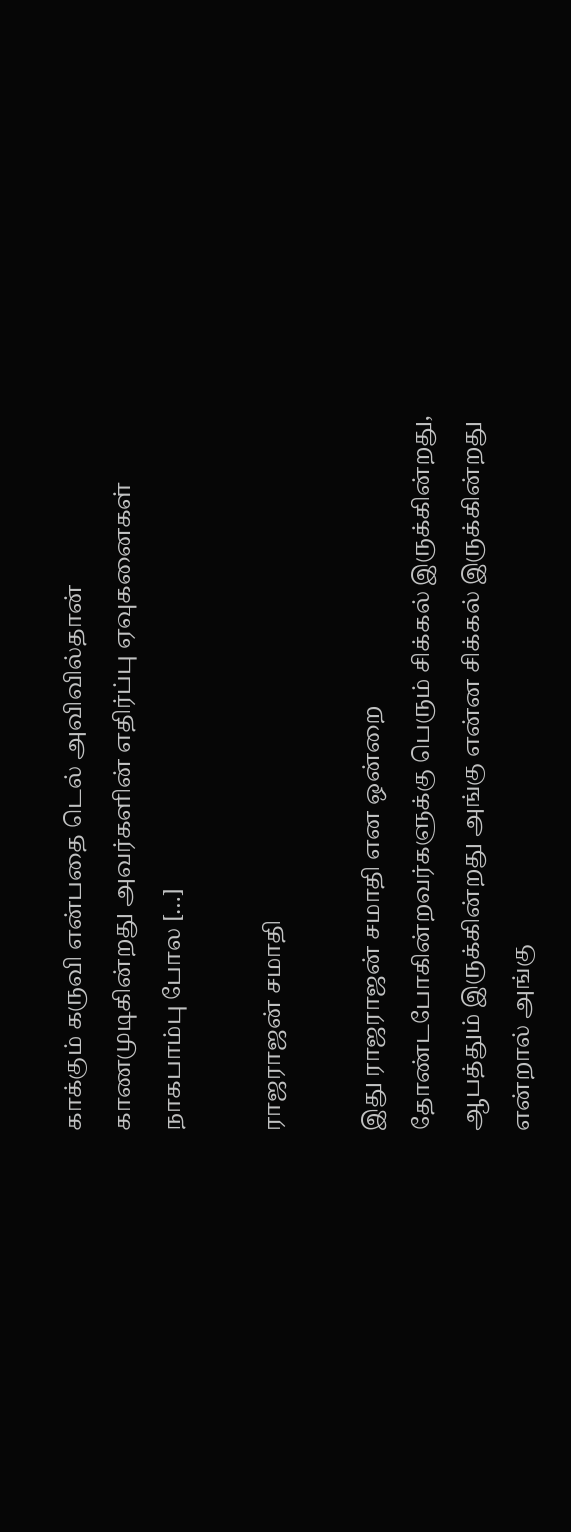காக்கும் கருவி என்பதை டெல் அவிவில்தான் காணமுடிகின்றது அவர்களின் எதிர்ப்பு ஏவுகனைகள் நாகபாம்பு போல […]

ராஜராஜன் சமாதி

இது ராஜராஜன் சமாதி என ஒன்றை தோண்டபோகின்றவர்களுக்கு பெரும் சிக்கல் இருக்கின்றது, ஆபத்தும் இருக்கின்றது அங்கு என்ன சிக்கல் இருக்கின்றது என்றால் அங்கு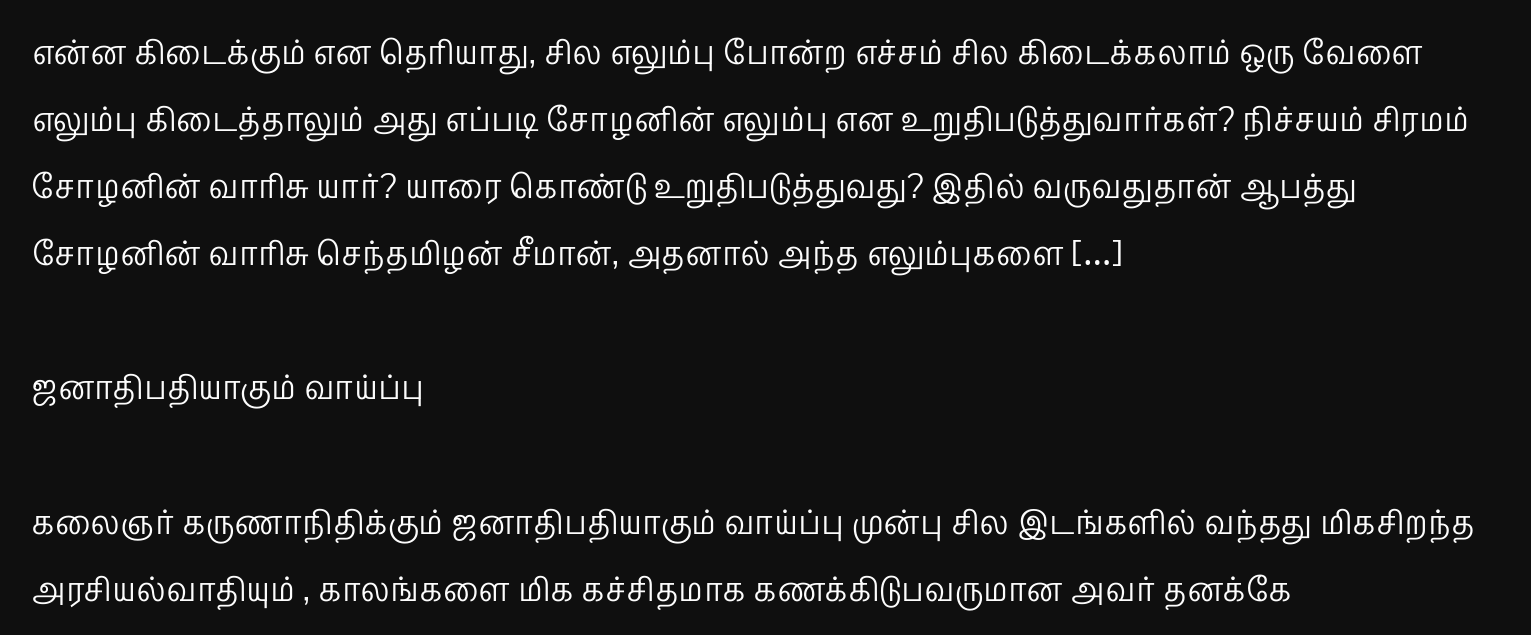என்ன கிடைக்கும் என தெரியாது, சில எலும்பு போன்ற எச்சம் சில கிடைக்கலாம் ஒரு வேளை எலும்பு கிடைத்தாலும் அது எப்படி சோழனின் எலும்பு என உறுதிபடுத்துவார்கள்? நிச்சயம் சிரமம் சோழனின் வாரிசு யார்? யாரை கொண்டு உறுதிபடுத்துவது? இதில் வருவதுதான் ஆபத்து சோழனின் வாரிசு செந்தமிழன் சீமான், அதனால் அந்த எலும்புகளை […]

ஜனாதிபதியாகும் வாய்ப்பு

கலைஞர் கருணாநிதிக்கும் ஜனாதிபதியாகும் வாய்ப்பு முன்பு சில இடங்களில் வந்தது மிகசிறந்த அரசியல்வாதியும் , காலங்களை மிக கச்சிதமாக கணக்கிடுபவருமான அவர் தனக்கே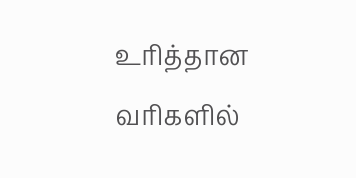உரித்தான வரிகளில்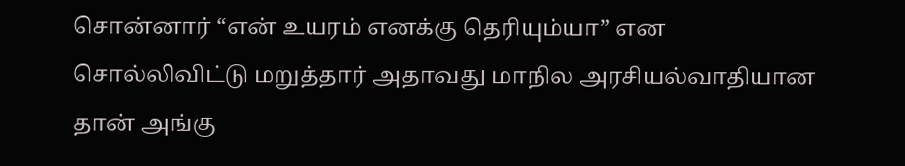சொன்னார் “என் உயரம் எனக்கு தெரியும்யா” என சொல்லிவிட்டு மறுத்தார் அதாவது மாநில அரசியல்வாதியான தான் அங்கு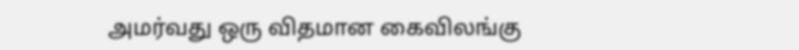அமர்வது ஒரு விதமான கைவிலங்கு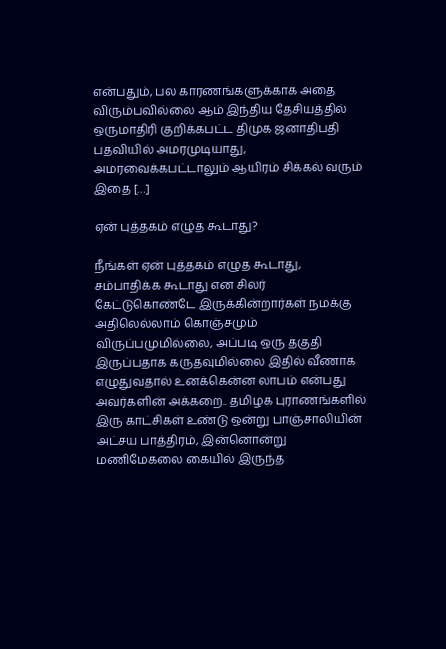என்பதும், பல காரணங்களுக்காக அதை விரும்பவில்லை ஆம் இந்திய தேசியத்தில் ஒருமாதிரி குறிக்கபட்ட திமுக ஜனாதிபதி பதவியில் அமரமுடியாது, அமரவைக்கபட்டாலும் ஆயிரம் சிக்கல் வரும் இதை […]

ஏன் புத்தகம் எழுத கூடாது?

நீங்கள் ஏன் புத்தகம் எழுத கூடாது, சம்பாதிக்க கூடாது என சிலர் கேட்டுகொண்டே இருக்கின்றார்கள் நமக்கு அதிலெல்லாம் கொஞ்சமும் விருப்பமுமில்லை, அப்படி ஒரு தகுதி இருப்பதாக கருதவுமில்லை இதில் வீணாக எழுதுவதால் உனக்கென்ன லாபம் என்பது அவர்களின் அக்கறை.. தமிழக புராணங்களில் இரு காட்சிகள் உண்டு ஒன்று பாஞ்சாலியின் அட்சய பாத்திரம், இன்னொன்று மணிமேகலை கையில் இருந்த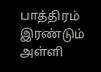பாத்திரம் இரண்டும் அள்ளி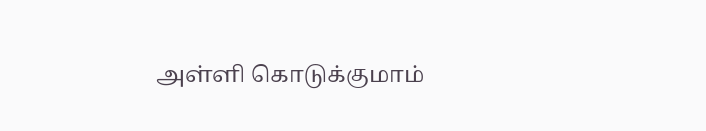அள்ளி கொடுக்குமாம்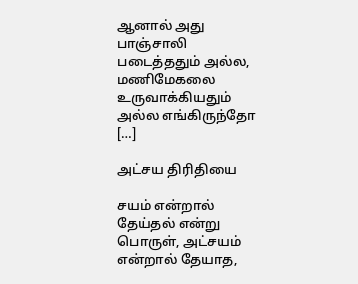ஆனால் அது பாஞ்சாலி படைத்ததும் அல்ல, மணிமேகலை உருவாக்கியதும் அல்ல‌ எங்கிருந்தோ […]

அட்சய திரிதியை

சயம் என்றால் தேய்தல் என்று பொருள், அட்சயம் என்றால் தேயாத,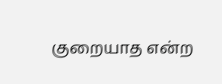குறையாத என்ற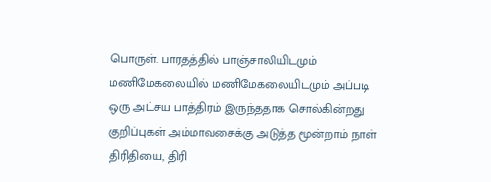பொருள். பாரதத்தில் பாஞ்சாலியிடமும் மணிமேகலையில் மணிமேகலையிடமும் அப்படி ஒரு அட்சய பாத்திரம் இருந்ததாக சொல்கின்றது குறிப்புகள் அம்மாவசைக்கு அடுத்த மூன்றாம் நாள் திரிதியை, திரி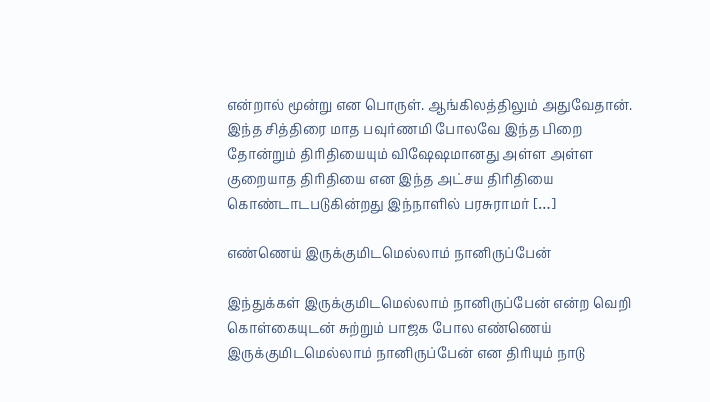என்றால் மூன்று என பொருள். ஆங்கிலத்திலும் அதுவேதான். இந்த சித்திரை மாத பவுர்ணமி போலவே இந்த பிறை தோன்றும் திரிதியையும் விஷேஷமானது அள்ள அள்ள குறையாத திரிதியை என இந்த அட்சய திரிதியை கொண்டாடபடுகின்றது இந்நாளில் பரசுராமர் […]

எண்ணெய் இருக்குமிடமெல்லாம் நானிருப்பேன்

இந்துக்கள் இருக்குமிடமெல்லாம் நானிருப்பேன் என்ற வெறி கொள்கையுடன் சுற்றும் பாஜக போல எண்ணெய் இருக்குமிடமெல்லாம் நானிருப்பேன் என திரியும் நாடு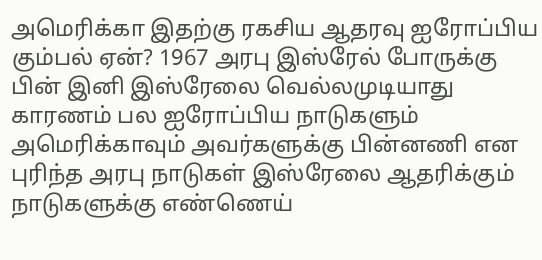அமெரிக்கா இதற்கு ரகசிய ஆதரவு ஐரோப்பிய கும்பல் ஏன்? 1967 அரபு இஸ்ரேல் போருக்கு பின் இனி இஸ்ரேலை வெல்லமுடியாது காரணம் பல ஐரோப்பிய நாடுகளும் அமெரிக்காவும் அவர்களுக்கு பின்னணி என புரிந்த அரபு நாடுகள் இஸ்ரேலை ஆதரிக்கும் நாடுகளுக்கு எண்ணெய்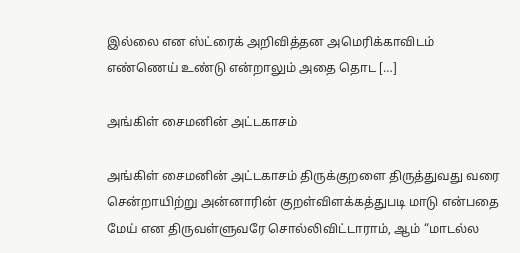இல்லை என ஸ்ட்ரைக் அறிவித்தன‌ அமெரிக்காவிடம் எண்ணெய் உண்டு என்றாலும் அதை தொட […]

அங்கிள் சைமனின் அட்டகாசம்

அங்கிள் சைமனின் அட்டகாசம் திருக்குறளை திருத்துவது வரை சென்றாயிற்று அன்னாரின் குறள்விளக்கத்துபடி மாடு என்பதை மேய் என திருவள்ளுவரே சொல்லிவிட்டாராம், ஆம் “மாடல்ல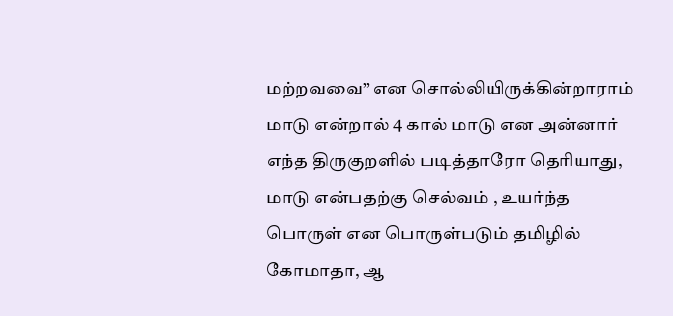மற்றவவை” என சொல்லியிருக்கின்றாராம் மாடு என்றால் 4 கால் மாடு என அன்னார் எந்த திருகுறளில் படித்தாரோ தெரியாது, மாடு என்பதற்கு செல்வம் , உயர்ந்த பொருள் என பொருள்படும் தமிழில் கோமாதா, ஆ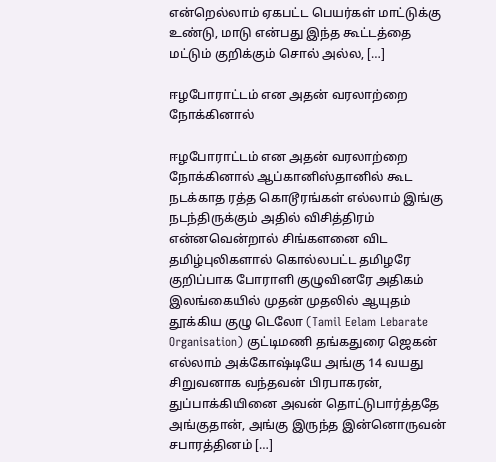என்றெல்லாம் ஏகபட்ட பெயர்கள் மாட்டுக்கு உண்டு, மாடு என்பது இந்த கூட்டத்தை மட்டும் குறிக்கும் சொல் அல்ல, […]

ஈழபோராட்டம் என அதன் வரலாற்றை நோக்கினால்

ஈழபோராட்டம் என அதன் வரலாற்றை நோக்கினால் ஆப்கானிஸ்தானில் கூட நடக்காத ரத்த கொடூரங்கள் எல்லாம் இங்கு நடந்திருக்கும் அதில் விசித்திரம் என்னவென்றால் சிங்களனை விட தமிழ்புலிகளால் கொல்லபட்ட தமிழரே குறிப்பாக போராளி குழுவினரே அதிகம் இலங்கையில் முதன் முதலில் ஆயுதம் தூக்கிய குழு டெலோ (Tamil Eelam Lebarate Organisation) குட்டிமணி தங்கதுரை ஜெகன் எல்லாம் அக்கோஷ்டியே அங்கு 14 வயது சிறுவனாக வந்தவன் பிரபாகரன், துப்பாக்கியினை அவன் தொட்டுபார்த்ததே அங்குதான், அங்கு இருந்த இன்னொருவன் சபாரத்தினம் […]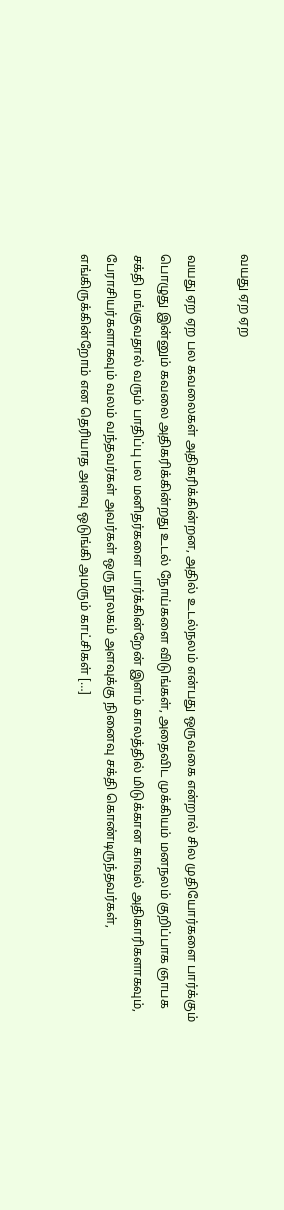வயது ஏற ஏற

வயது ஏற ஏற பல கவலைகள் அதிகரிக்கின்றன, அதில் உடல்நலம் என்பது ஒருவகை என்றால் சில முதியோர்களை பார்க்கும் பொழுது இன்னும் கவலை அதிகரிக்கின்றது உடல் நோய்களை விடுங்கள், அதைவிட முக்கியம் மனநலம் குறிப்பாக‌ ஞாபக சக்தி மங்குவதால் வரும் பாதிப்பு பல மனிதர்களை பார்க்கின்றேன் இளம் காலத்தில் மிடுக்கான காவல் அதிகாரிகளாகவும், பேராசியர்களாகவும் வலம் வந்தவர்கள் அவர்கள் ஒரு நூலகம் அளவுக்கு நினைவு சக்தி கொண்டிருந்தவர்கள், எங்கிருக்கின்றோம் என தெரியாத அளவு ஒடுங்கி அமரும் காட்சிகள் […]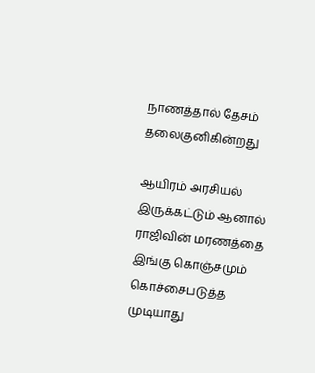நாணத்தால் தேசம் தலைகுனிகின்றது

ஆயிரம் அரசியல் இருக்கட்டும் ஆனால் ராஜிவின் மரணத்தை இங்கு கொஞ்சமும் கொச்சைபடுத்த முடியாது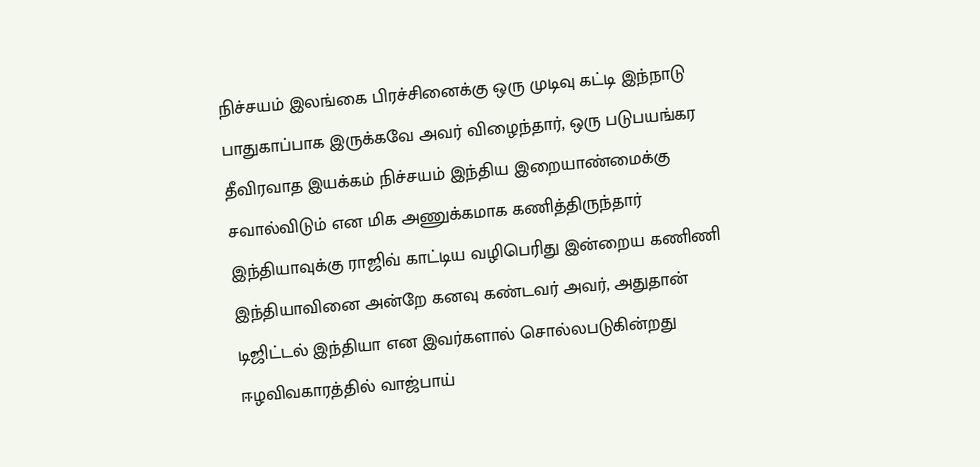நிச்சயம் இலங்கை பிரச்சினைக்கு ஒரு முடிவு கட்டி இந்நாடு பாதுகாப்பாக இருக்கவே அவர் விழைந்தார், ஒரு படுபயங்கர தீவிரவாத இயக்கம் நிச்சயம் இந்திய இறையாண்மைக்கு சவால்விடும் என மிக அணுக்கமாக கணித்திருந்தார் இந்தியாவுக்கு ராஜிவ் காட்டிய வழிபெரிது இன்றைய கணிணி இந்தியாவினை அன்றே கனவு கண்டவர் அவர், அதுதான் டிஜிட்டல் இந்தியா என இவர்களால் சொல்லபடுகின்றது ஈழவிவகாரத்தில் வாஜ்பாய்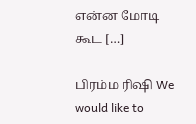என்ன மோடி கூட […]

பிரம்ம ரிஷி We would like to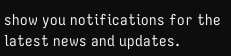show you notifications for the latest news and updates.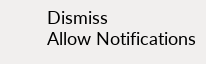Dismiss
Allow Notifications